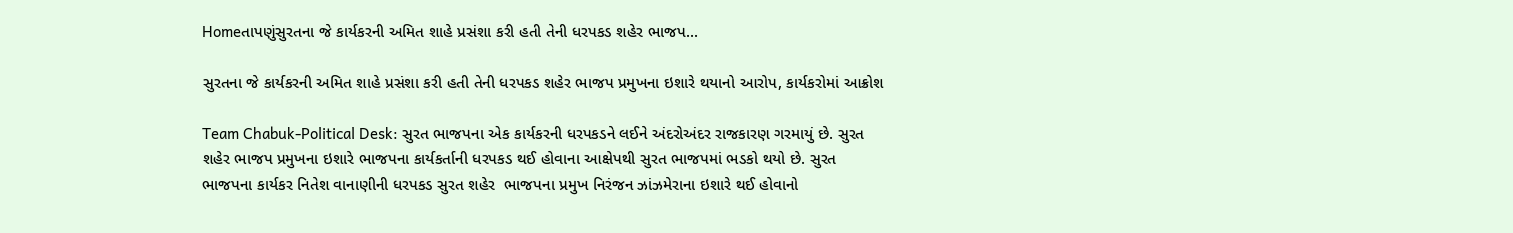Homeતાપણુંસુરતના જે કાર્યકરની અમિત શાહે પ્રસંશા કરી હતી તેની ધરપકડ શહેર ભાજપ...

સુરતના જે કાર્યકરની અમિત શાહે પ્રસંશા કરી હતી તેની ધરપકડ શહેર ભાજપ પ્રમુખના ઇશારે થયાનો આરોપ, કાર્યકરોમાં આક્રોશ

Team Chabuk-Political Desk: સુરત ભાજપના એક કાર્યકરની ધરપકડને લઈને અંદરોઅંદર રાજકારણ ગરમાયું છે. સુરત શહેર ભાજપ પ્રમુખના ઇશારે ભાજપના કાર્યકર્તાની ધરપકડ થઈ હોવાના આક્ષેપથી સુરત ભાજપમાં ભડકો થયો છે. સુરત ભાજપના કાર્યકર નિતેશ વાનાણીની ધરપકડ સુરત શહેર  ભાજપના પ્રમુખ નિરંજન ઝાંઝમેરાના ઇશારે થઈ હોવાનો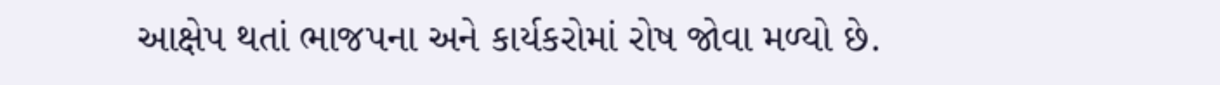આક્ષેપ થતાં ભાજપના અને કાર્યકરોમાં રોષ જોવા મળ્યો છે.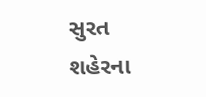સુરત શહેરના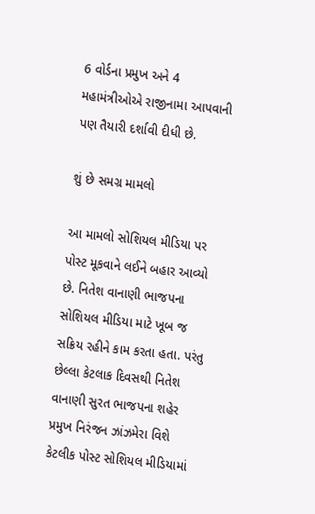6 વોર્ડના પ્રમુખ અને 4 મહામંત્રીઓએ રાજીનામા આપવાની પણ તૈયારી દર્શાવી દીધી છે.

શું છે સમગ્ર મામલો

આ મામલો સોશિયલ મીડિયા પર પોસ્ટ મૂકવાને લઈને બહાર આવ્યો છે. નિતેશ વાનાણી ભાજપના સોશિયલ મીડિયા માટે ખૂબ જ સક્રિય રહીને કામ કરતા હતા. પરંતુ છેલ્લા કેટલાક દિવસથી નિતેશ વાનાણી સુરત ભાજપના શહેર પ્રમુખ નિરંજન ઝાંઝમેરા વિશે કેટલીક પોસ્ટ સોશિયલ મીડિયામાં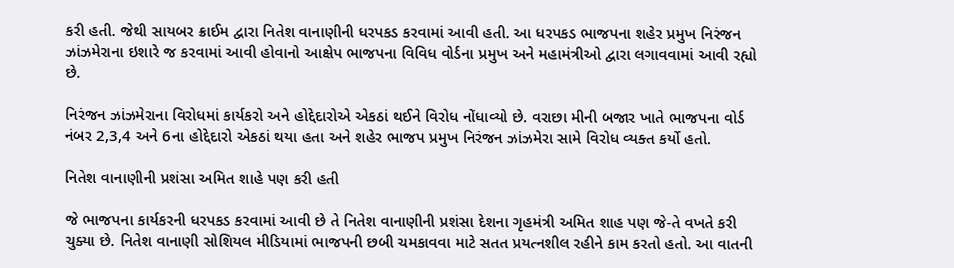કરી હતી. જેથી સાયબર ક્રાઈમ દ્વારા નિતેશ વાનાણીની ધરપકડ કરવામાં આવી હતી. આ ધરપકડ ભાજપના શહેર પ્રમુખ નિરંજન ઝાંઝમેરાના ઇશારે જ કરવામાં આવી હોવાનો આક્ષેપ ભાજપના વિવિધ વોર્ડના પ્રમુખ અને મહામંત્રીઓ દ્વારા લગાવવામાં આવી રહ્યો છે.

નિરંજન ઝાંઝમેરાના વિરોધમાં કાર્યકરો અને હોદ્દેદારોએ એકઠાં થઈને વિરોધ નોંધાવ્યો છે. વરાછા મીની બજાર ખાતે ભાજપના વોર્ડ નંબર 2,3,4 અને 6ના હોદ્દેદારો એકઠાં થયા હતા અને શહેર ભાજપ પ્રમુખ નિરંજન ઝાંઝમેરા સામે વિરોધ વ્યક્ત કર્યો હતો.

નિતેશ વાનાણીની પ્રશંસા અમિત શાહે પણ કરી હતી

જે ભાજપના કાર્યકરની ધરપકડ કરવામાં આવી છે તે નિતેશ વાનાણીની પ્રશંસા દેશના ગૃહમંત્રી અમિત શાહ પણ જે-તે વખતે કરી ચુક્યા છે. નિતેશ વાનાણી સોશિયલ મીડિયામાં ભાજપની છબી ચમકાવવા માટે સતત પ્રયત્નશીલ રહીને કામ કરતો હતો. આ વાતની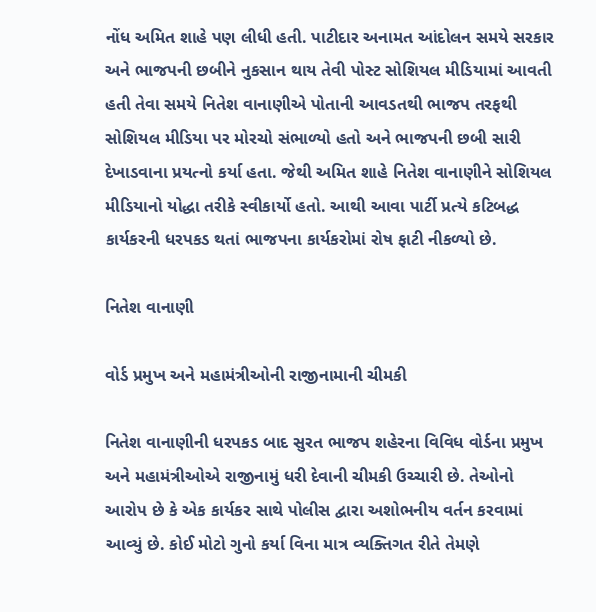નોંધ અમિત શાહે પણ લીધી હતી. પાટીદાર અનામત આંદોલન સમયે સરકાર અને ભાજપની છબીને નુકસાન થાય તેવી પોસ્ટ સોશિયલ મીડિયામાં આવતી હતી તેવા સમયે નિતેશ વાનાણીએ પોતાની આવડતથી ભાજપ તરફથી સોશિયલ મીડિયા પર મોરચો સંભાળ્યો હતો અને ભાજપની છબી સારી દેખાડવાના પ્રયત્નો કર્યા હતા. જેથી અમિત શાહે નિતેશ વાનાણીને સોશિયલ મીડિયાનો યોદ્ધા તરીકે સ્વીકાર્યો હતો. આથી આવા પાર્ટી પ્રત્યે કટિબદ્ધ કાર્યકરની ધરપકડ થતાં ભાજપના કાર્યકરોમાં રોષ ફાટી નીકળ્યો છે.

નિતેશ વાનાણી

વોર્ડ પ્રમુખ અને મહામંત્રીઓની રાજીનામાની ચીમકી

નિતેશ વાનાણીની ધરપકડ બાદ સુરત ભાજપ શહેરના વિવિધ વોર્ડના પ્રમુખ અને મહામંત્રીઓએ રાજીનામું ધરી દેવાની ચીમકી ઉચ્ચારી છે. તેઓનો આરોપ છે કે એક કાર્યકર સાથે પોલીસ દ્વારા અશોભનીય વર્તન કરવામાં આવ્યું છે. કોઈ મોટો ગુનો કર્યા વિના માત્ર વ્યક્તિગત રીતે તેમણે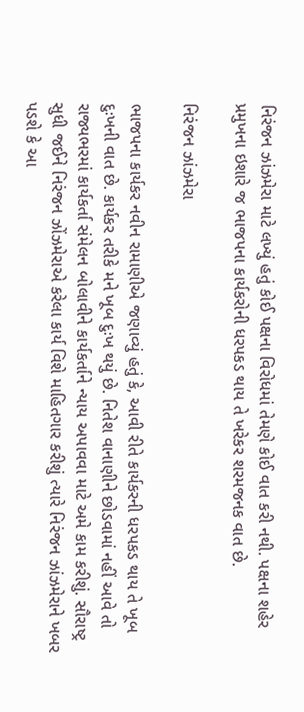નિરંજન ઝાંઝમેરા માટે લખ્યું હતું કોઈ પક્ષના વિરોધમાં તેમણે કોઈ વાત કરી નથી. પક્ષના શહેર પ્રમુખના ઇશારે જ ભાજપના કાર્યકરોની ધરપકડ થાય તે ખરેકર શરમજનક વાત છે.

નિરંજન ઝાંઝમેરા

ભાજપના કાર્યકર નવીન રામાણીએ જણાવ્યું હતું કે, આવી રીતે કાર્યકરની ધરપકડ થાય તે ખૂબ દુઃખની વાત છે. કાર્યકર તરીકે મને ખૂબ દુઃખ થયું છે. નિતેશ વાનાણીને છોડવામાં નહીં આવે તો રાજ્યભરમાં કાર્યકર્તા સંમેલન બોલાવીને કાર્યકર્તાને ન્યાય અપાવવા માટે અમે કામ કરીશું. સૌરાષ્ટ્ર સુધી જઈને નિરંજન ઝોંઝમેરાએ કરેલા કાર્ય વિશે માહિતગાર કરીશું ત્યારે નિરંજન ઝાંઝમેરાને ખબર પડશે કે આ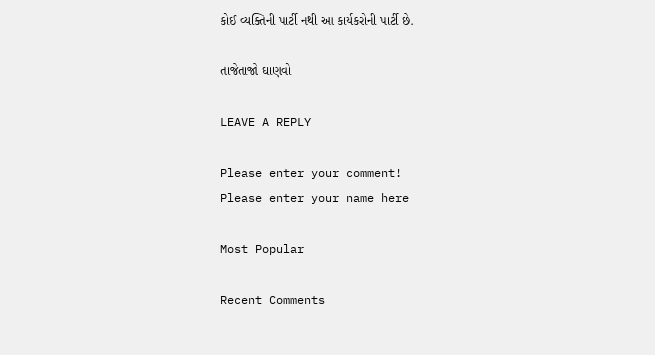કોઈ વ્યક્તિની પાર્ટી નથી આ કાર્યકરોની પાર્ટી છે.

તાજેતાજો ઘાણવો

LEAVE A REPLY

Please enter your comment!
Please enter your name here

Most Popular

Recent Comments